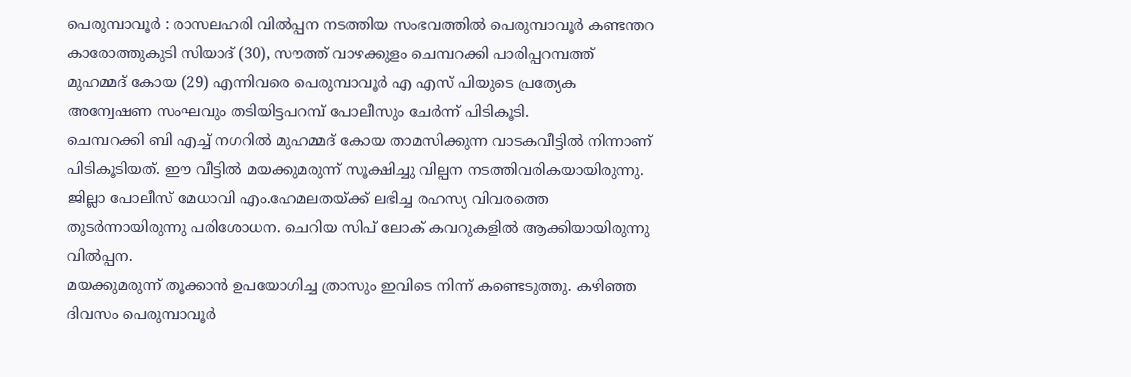പെരുമ്പാവൂർ : രാസലഹരി വിൽപ്പന നടത്തിയ സംഭവത്തിൽ പെരുമ്പാവൂർ കണ്ടന്തറ കാരോത്തുകുടി സിയാദ് (30), സൗത്ത് വാഴക്കുളം ചെമ്പറക്കി പാരിപ്പറമ്പത്ത് മുഹമ്മദ് കോയ (29) എന്നിവരെ പെരുമ്പാവൂർ എ എസ് പിയുടെ പ്രത്യേക അന്വേഷണ സംഘവും തടിയിട്ടപറമ്പ് പോലീസും ചേർന്ന് പിടികൂടി.
ചെമ്പറക്കി ബി എച്ച് നഗറിൽ മുഹമ്മദ് കോയ താമസിക്കുന്ന വാടകവീട്ടിൽ നിന്നാണ് പിടികൂടിയത്. ഈ വീട്ടിൽ മയക്കുമരുന്ന് സൂക്ഷിച്ചു വില്പന നടത്തിവരികയായിരുന്നു. ജില്ലാ പോലീസ് മേധാവി എം.ഹേമലതയ്ക്ക് ലഭിച്ച രഹസ്യ വിവരത്തെ തുടർന്നായിരുന്നു പരിശോധന. ചെറിയ സിപ് ലോക് കവറുകളിൽ ആക്കിയായിരുന്നു വിൽപ്പന.
മയക്കുമരുന്ന് തൂക്കാൻ ഉപയോഗിച്ച ത്രാസും ഇവിടെ നിന്ന് കണ്ടെടുത്തു. കഴിഞ്ഞ ദിവസം പെരുമ്പാവൂർ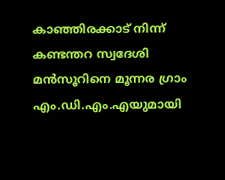കാഞ്ഞിരക്കാട് നിന്ന് കണ്ടന്തറ സ്വദേശി മൻസൂറിനെ മൂന്നര ഗ്രാം എം.ഡി.എം.എയുമായി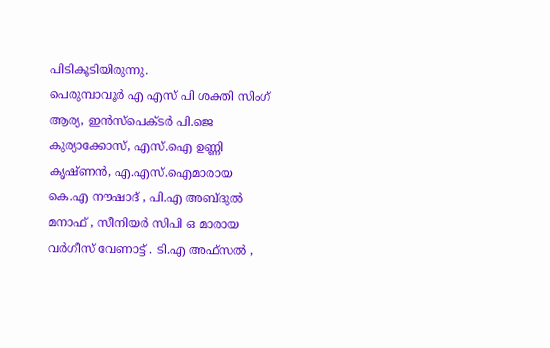പിടികൂടിയിരുന്നു.
പെരുമ്പാവൂർ എ എസ് പി ശക്തി സിംഗ് ആര്യ, ഇൻസ്പെക്ടർ പി.ജെ കുര്യാക്കോസ്, എസ്.ഐ ഉണ്ണി കൃഷ്ണൻ, എ.എസ്.ഐമാരായ കെ.എ നൗഷാദ് , പി.എ അബ്ദുൽ മനാഫ് , സീനിയർ സിപി ഒ മാരായ വർഗീസ് വേണാട്ട് . ടി.എ അഫ്സൽ ,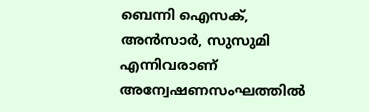ബെന്നി ഐസക്, അൻസാർ, സുസുമി എന്നിവരാണ് അന്വേഷണസംഘത്തിൽ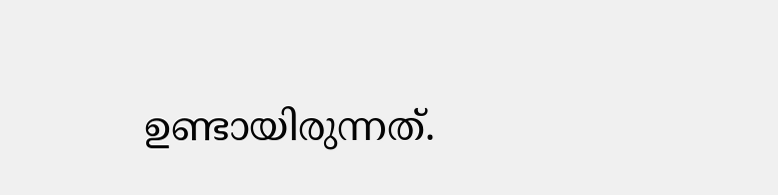ഉണ്ടായിരുന്നത്.